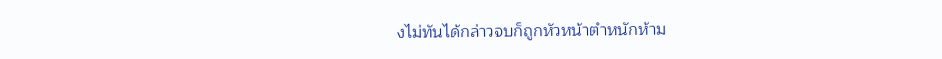งไม่ทันได้กล่าวจบก็ถูกหัวหน้าตำหนักห้าม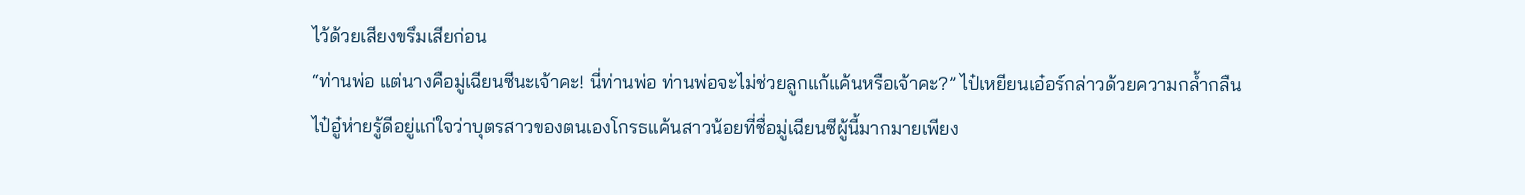ไว้ด้วยเสียงขรึมเสียก่อน
“ท่านพ่อ แต่นางคือมู่เฉียนซีนะเจ้าคะ! นี่ท่านพ่อ ท่านพ่อจะไม่ช่วยลูกแก้แค้นหรือเจ้าคะ?” ไป๋เหยียนเอ๋อร์กล่าวด้วยความกล้ำกลืน
ไป๋อู๋ห่ายรู้ดีอยู่แก่ใจว่าบุตรสาวของตนเองโกรธแค้นสาวน้อยที่ชื่อมู่เฉียนซีผู้นี้มากมายเพียง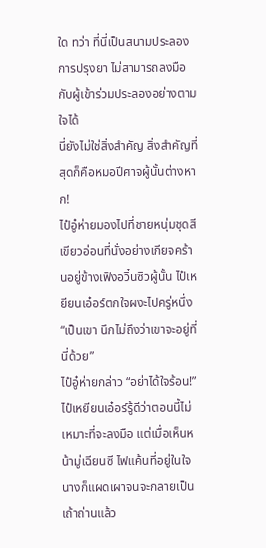ใด ทว่า ที่นี่เป็นสนามประลองการปรุงยา ไม่สามารถลงมือกับผู้เข้าร่วมประลองอย่างตามใจได้
นี่ยังไม่ใช่สิ่งสำคัญ สิ่งสำคัญที่สุดก็คือหมอปีศาจผู้นั้นต่างหาก!
ไป๋อู๋ห่ายมองไปที่ชายหนุ่มชุดสีเขียวอ่อนที่นั่งอย่างเกียจคร้านอยู่ข้างเฟิงอวิ๋นซิวผู้นั้น ไป๋เหยียนเอ๋อร์ตกใจผงะไปครู่หนึ่ง “เป็นเขา นึกไม่ถึงว่าเขาจะอยู่ที่นี่ด้วย”
ไป๋อู๋ห่ายกล่าว “อย่าได้ใจร้อน!”
ไป๋เหยียนเอ๋อร์รู้ดีว่าตอนนี้ไม่เหมาะที่จะลงมือ แต่เมื่อเห็นหน้ามู่เฉียนซี ไฟแค้นที่อยู่ในใจนางก็แผดเผาจนจะกลายเป็นเถ้าถ่านแล้ว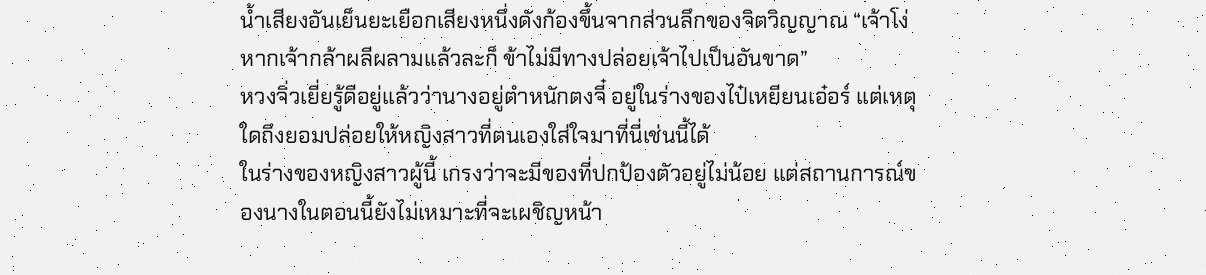น้ำเสียงอันเย็นยะเยือกเสียงหนึ่งดังก้องขึ้นจากส่วนลึกของจิตวิญญาณ “เจ้าโง่ หากเจ้ากล้าผลีผลามแล้วละก็ ข้าไม่มีทางปล่อยเจ้าไปเป็นอันขาด”
หวงจิ่วเยี่ยรู้ดีอยู่แล้วว่านางอยู่ตำหนักตงจี๋ อยู่ในร่างของไป๋เหยียนเอ๋อร์ แต่เหตุใดถึงยอมปล่อยให้หญิงสาวที่ตนเองใส่ใจมาที่นี่เช่นนี้ได้
ในร่างของหญิงสาวผู้นี้ เกรงว่าจะมีของที่ปกป้องตัวอยู่ไม่น้อย แต่สถานการณ์ของนางในตอนนี้ยังไม่เหมาะที่จะเผชิญหน้า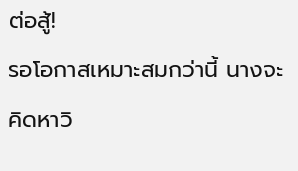ต่อสู้!
รอโอกาสเหมาะสมกว่านี้ นางจะคิดหาวิ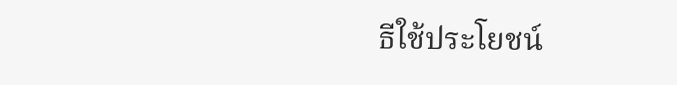ธีใช้ประโยชน์